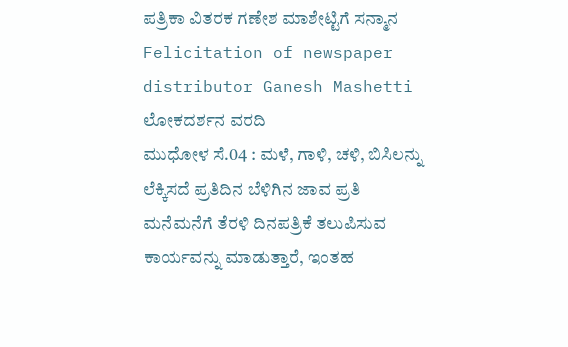ಪತ್ರಿಕಾ ವಿತರಕ ಗಣೇಶ ಮಾಶೇಟ್ಟಿಗೆ ಸನ್ಮಾನ
Felicitation of newspaper distributor Ganesh Mashetti
ಲೋಕದರ್ಶನ ವರದಿ
ಮುಧೋಳ ಸೆ.04 : ಮಳೆ, ಗಾಳಿ, ಚಳಿ, ಬಿಸಿಲನ್ನು ಲೆಕ್ಕಿಸದೆ ಪ್ರತಿದಿನ ಬೆಳಿಗಿನ ಜಾವ ಪ್ರತಿ ಮನೆಮನೆಗೆ ತೆರಳಿ ದಿನಪತ್ರಿಕೆ ತಲುಪಿಸುವ ಕಾರ್ಯವನ್ನು ಮಾಡುತ್ತಾರೆ, ಇಂತಹ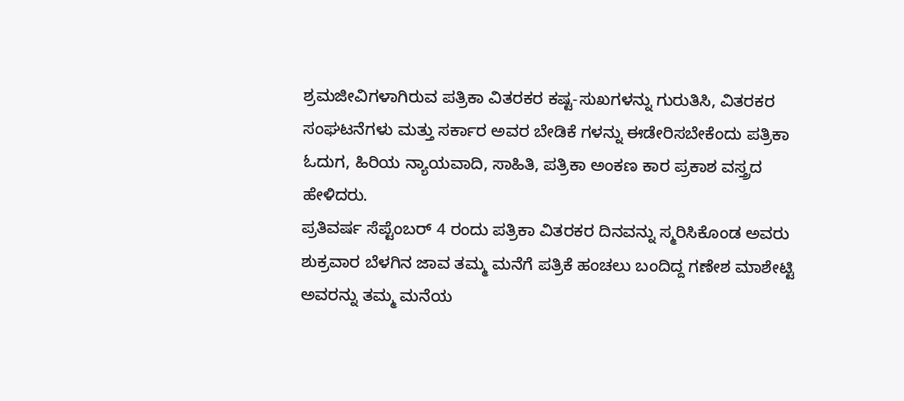ಶ್ರಮಜೀವಿಗಳಾಗಿರುವ ಪತ್ರಿಕಾ ವಿತರಕರ ಕಷ್ಟ-ಸುಖಗಳನ್ನು ಗುರುತಿಸಿ, ವಿತರಕರ ಸಂಘಟನೆಗಳು ಮತ್ತು ಸರ್ಕಾರ ಅವರ ಬೇಡಿಕೆ ಗಳನ್ನು ಈಡೇರಿಸಬೇಕೆಂದು ಪತ್ರಿಕಾ ಓದುಗ, ಹಿರಿಯ ನ್ಯಾಯವಾದಿ, ಸಾಹಿತಿ, ಪತ್ರಿಕಾ ಅಂಕಣ ಕಾರ ಪ್ರಕಾಶ ವಸ್ತ್ರದ ಹೇಳಿದರು.
ಪ್ರತಿವರ್ಷ ಸೆಪ್ಟೆಂಬರ್ 4 ರಂದು ಪತ್ರಿಕಾ ವಿತರಕರ ದಿನವನ್ನು ಸ್ಮರಿಸಿಕೊಂಡ ಅವರು ಶುಕ್ರವಾರ ಬೆಳಗಿನ ಜಾವ ತಮ್ಮ ಮನೆಗೆ ಪತ್ರಿಕೆ ಹಂಚಲು ಬಂದಿದ್ದ ಗಣೇಶ ಮಾಶೇಟ್ಟಿ ಅವರನ್ನು ತಮ್ಮ ಮನೆಯ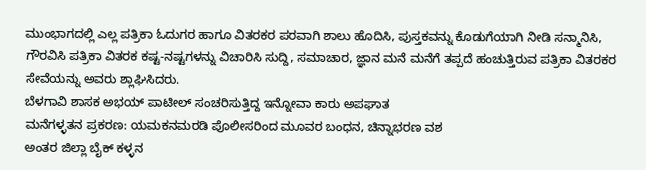ಮುಂಭಾಗದಲ್ಲಿ ಎಲ್ಲ ಪತ್ರಿಕಾ ಓದುಗರ ಹಾಗೂ ವಿತರಕರ ಪರವಾಗಿ ಶಾಲು ಹೊದಿಸಿ, ಪುಸ್ತಕವನ್ನು ಕೊಡುಗೆಯಾಗಿ ನೀಡಿ ಸನ್ಮಾನಿಸಿ, ಗೌರವಿಸಿ ಪತ್ರಿಕಾ ವಿತರಕ ಕಷ್ಟ-ನಷ್ಟಗಳನ್ನು ವಿಚಾರಿಸಿ ಸುದ್ದಿ, ಸಮಾಚಾರ, ಜ್ಞಾನ ಮನೆ ಮನೆಗೆ ತಪ್ಪದೆ ಹಂಚುತ್ತಿರುವ ಪತ್ರಿಕಾ ವಿತರಕರ ಸೇವೆಯನ್ನು ಅವರು ಶ್ಲಾಘಿಸಿದರು.
ಬೆಳಗಾವಿ ಶಾಸಕ ಅಭಯ್ ಪಾಟೀಲ್ ಸಂಚರಿಸುತ್ತಿದ್ದ ಇನ್ನೋವಾ ಕಾರು ಅಪಘಾತ
ಮನೆಗಳ್ಳತನ ಪ್ರಕರಣ: ಯಮಕನಮರಡಿ ಪೊಲೀಸರಿಂದ ಮೂವರ ಬಂಧನ, ಚಿನ್ನಾಭರಣ ವಶ
ಅಂತರ ಜಿಲ್ಲಾ ಬೈಕ್ ಕಳ್ಳನ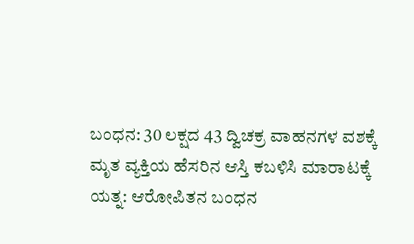ಬಂಧನ: 30 ಲಕ್ಷದ 43 ದ್ವಿಚಕ್ರ ವಾಹನಗಳ ವಶಕ್ಕೆ
ಮೃತ ವ್ಯಕ್ತಿಯ ಹೆಸರಿನ ಆಸ್ತಿ ಕಬಳಿಸಿ ಮಾರಾಟಕ್ಕೆ ಯತ್ನ: ಆರೋಪಿತನ ಬಂಧನ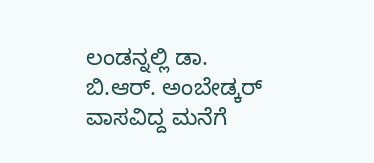ಲಂಡನ್ನಲ್ಲಿ ಡಾ. ಬಿ.ಆರ್. ಅಂಬೇಡ್ಕರ್ ವಾಸವಿದ್ದ ಮನೆಗೆ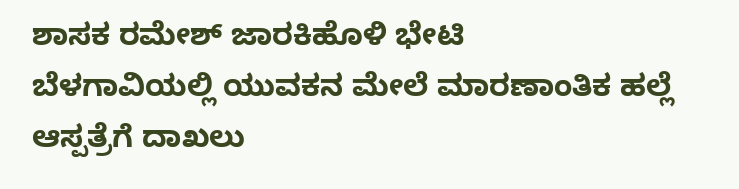ಶಾಸಕ ರಮೇಶ್ ಜಾರಕಿಹೊಳಿ ಭೇಟಿ
ಬೆಳಗಾವಿಯಲ್ಲಿ ಯುವಕನ ಮೇಲೆ ಮಾರಣಾಂತಿಕ ಹಲ್ಲೆ ಆಸ್ಪತ್ರೆಗೆ ದಾಖಲು